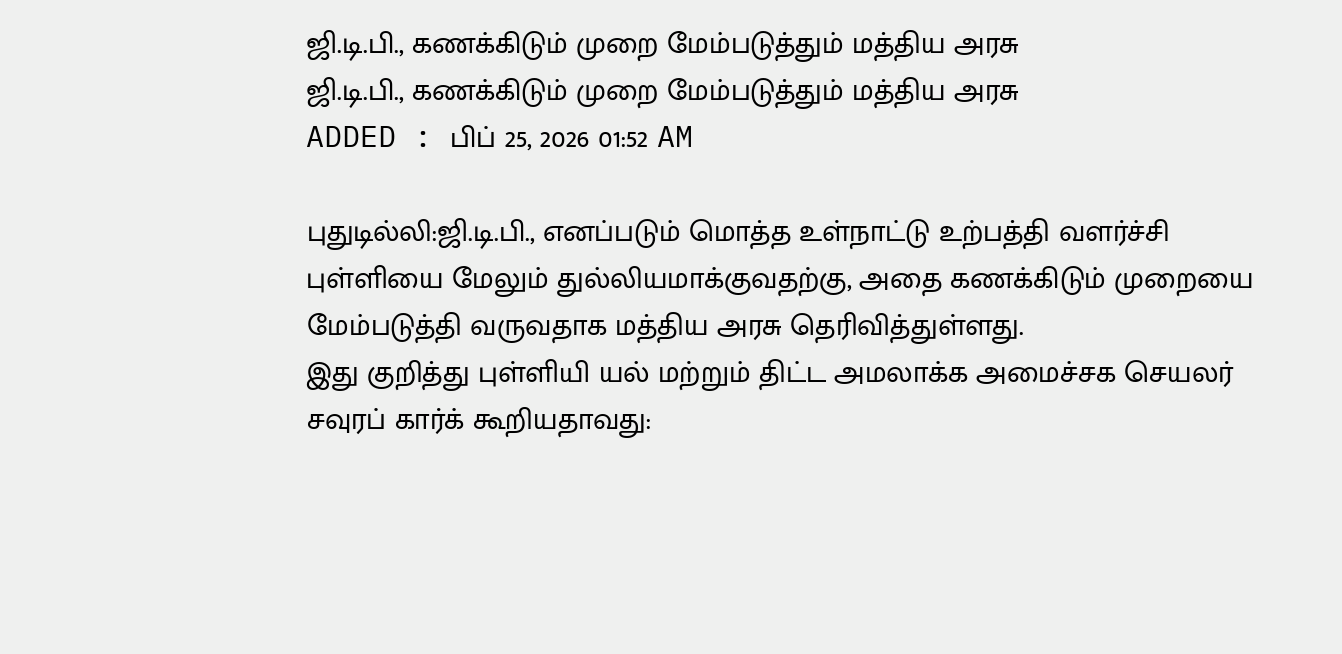ஜி.டி.பி., கணக்கிடும் முறை மேம்படுத்தும் மத்திய அரசு
ஜி.டி.பி., கணக்கிடும் முறை மேம்படுத்தும் மத்திய அரசு
ADDED : பிப் 25, 2026 01:52 AM

புதுடில்லி:ஜி.டி.பி., எனப்படும் மொத்த உள்நாட்டு உற்பத்தி வளர்ச்சி புள்ளியை மேலும் துல்லியமாக்குவதற்கு, அதை கணக்கிடும் முறையை மேம்படுத்தி வருவதாக மத்திய அரசு தெரிவித்துள்ளது.
இது குறித்து புள்ளியி யல் மற்றும் திட்ட அமலாக்க அமைச்சக செயலர் சவுரப் கார்க் கூறியதாவது: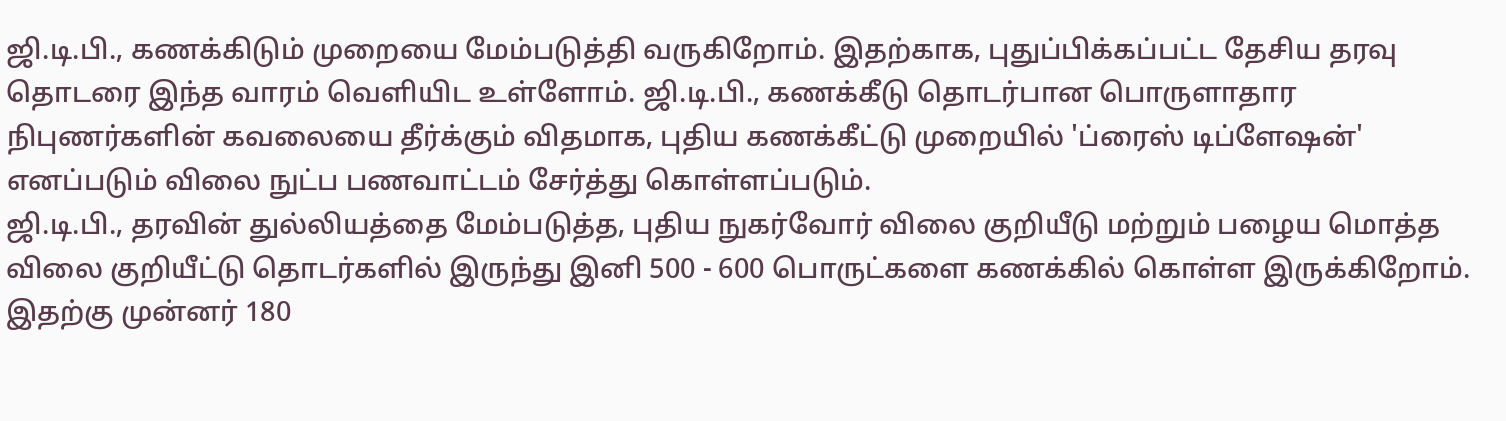ஜி.டி.பி., கணக்கிடும் முறையை மேம்படுத்தி வருகிறோம். இதற்காக, புதுப்பிக்கப்பட்ட தேசிய தரவு தொடரை இந்த வாரம் வெளியிட உள்ளோம். ஜி.டி.பி., கணக்கீடு தொடர்பான பொருளாதார நிபுணர்களின் கவலையை தீர்க்கும் விதமாக, புதிய கணக்கீட்டு முறையில் 'ப்ரைஸ் டிப்ளேஷன்' எனப்படும் விலை நுட்ப பணவாட்டம் சேர்த்து கொள்ளப்படும்.
ஜி.டி.பி., தரவின் துல்லியத்தை மேம்படுத்த, புதிய நுகர்வோர் விலை குறியீடு மற்றும் பழைய மொத்த விலை குறியீட்டு தொடர்களில் இருந்து இனி 500 - 600 பொருட்களை கணக்கில் கொள்ள இருக்கிறோம். இதற்கு முன்னர் 180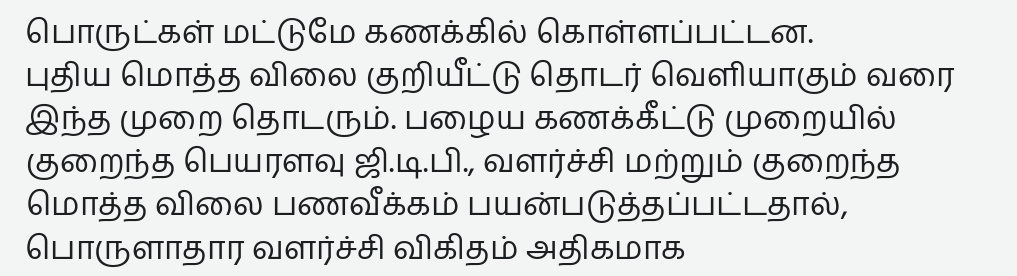பொருட்கள் மட்டுமே கணக்கில் கொள்ளப்பட்டன.
புதிய மொத்த விலை குறியீட்டு தொடர் வெளியாகும் வரை இந்த முறை தொடரும். பழைய கணக்கீட்டு முறையில் குறைந்த பெயரளவு ஜி.டி.பி., வளர்ச்சி மற்றும் குறைந்த மொத்த விலை பணவீக்கம் பயன்படுத்தப்பட்டதால், பொருளாதார வளர்ச்சி விகிதம் அதிகமாக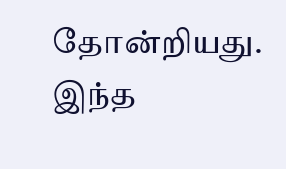தோன்றியது. இந்த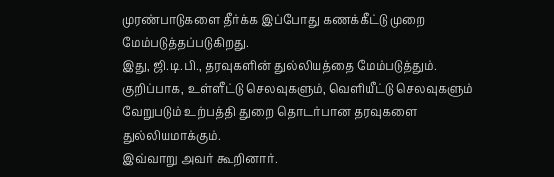முரண்பாடுகளை தீர்க்க இப்போது கணக்கீட்டு முறை மேம்படுத்தப்படுகிறது.
இது, ஜி.டி.பி., தரவுகளின் துல்லியத்தை மேம்படுத்தும். குறிப்பாக, உள்ளீட்டு செலவுகளும், வெளியீட்டு செலவுகளும் வேறுபடும் உற்பத்தி துறை தொடர்பான தரவுகளை துல்லியமாக்கும்.
இவ்வாறு அவர் கூறினார்.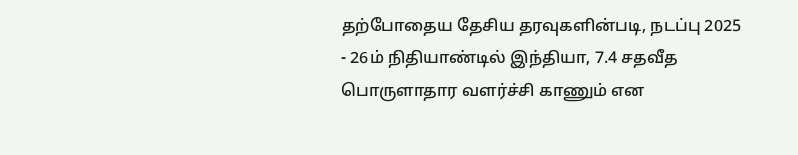தற்போதைய தேசிய தரவுகளின்படி, நடப்பு 2025 - 26ம் நிதியாண்டில் இந்தியா, 7.4 சதவீத பொருளாதார வளர்ச்சி காணும் என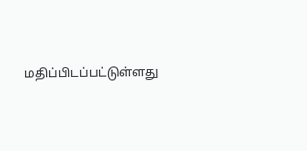மதிப்பிடப்பட்டுள்ளது